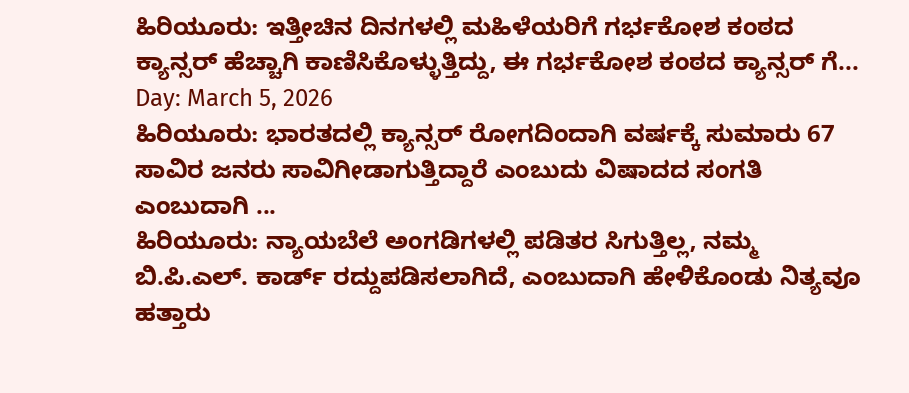ಹಿರಿಯೂರು: ಇತ್ತೀಚಿನ ದಿನಗಳಲ್ಲಿ ಮಹಿಳೆಯರಿಗೆ ಗರ್ಭಕೋಶ ಕಂಠದ ಕ್ಯಾನ್ಸರ್ ಹೆಚ್ಚಾಗಿ ಕಾಣಿಸಿಕೊಳ್ಳುತ್ತಿದ್ದು, ಈ ಗರ್ಭಕೋಶ ಕಂಠದ ಕ್ಯಾನ್ಸರ್ ಗೆ...
Day: March 5, 2026
ಹಿರಿಯೂರು: ಭಾರತದಲ್ಲಿ ಕ್ಯಾನ್ಸರ್ ರೋಗದಿಂದಾಗಿ ವರ್ಷಕ್ಕೆ ಸುಮಾರು 67 ಸಾವಿರ ಜನರು ಸಾವಿಗೀಡಾಗುತ್ತಿದ್ದಾರೆ ಎಂಬುದು ವಿಷಾದದ ಸಂಗತಿ ಎಂಬುದಾಗಿ ...
ಹಿರಿಯೂರು: ನ್ಯಾಯಬೆಲೆ ಅಂಗಡಿಗಳಲ್ಲಿ ಪಡಿತರ ಸಿಗುತ್ತಿಲ್ಲ, ನಮ್ಮ ಬಿ.ಪಿ.ಎಲ್. ಕಾರ್ಡ್ ರದ್ದುಪಡಿಸಲಾಗಿದೆ, ಎಂಬುದಾಗಿ ಹೇಳಿಕೊಂಡು ನಿತ್ಯವೂ ಹತ್ತಾರು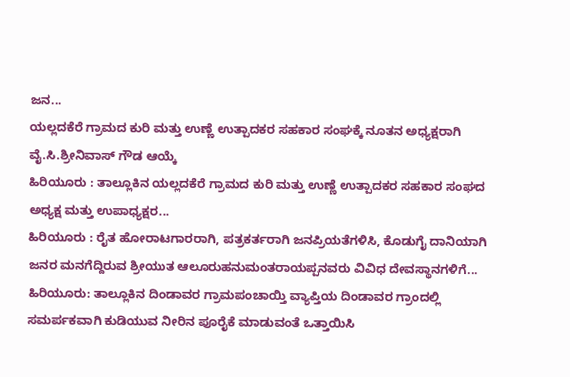ಜನ...
ಯಲ್ಲದಕೆರೆ ಗ್ರಾಮದ ಕುರಿ ಮತ್ತು ಉಣ್ಣೆ ಉತ್ಪಾದಕರ ಸಹಕಾರ ಸಂಘಕ್ಕೆ ನೂತನ ಅಧ್ಯಕ್ಷರಾಗಿ ವೈ.ಸಿ.ಶ್ರೀನಿವಾಸ್ ಗೌಡ ಆಯ್ಕೆ
ಹಿರಿಯೂರು : ತಾಲ್ಲೂಕಿನ ಯಲ್ಲದಕೆರೆ ಗ್ರಾಮದ ಕುರಿ ಮತ್ತು ಉಣ್ಣೆ ಉತ್ಪಾದಕರ ಸಹಕಾರ ಸಂಘದ ಅಧ್ಯಕ್ಷ ಮತ್ತು ಉಪಾಧ್ಯಕ್ಷರ...
ಹಿರಿಯೂರು : ರೈತ ಹೋರಾಟಗಾರರಾಗಿ, ಪತ್ರಕರ್ತರಾಗಿ ಜನಪ್ರಿಯತೆಗಳಿಸಿ, ಕೊಡುಗೈ ದಾನಿಯಾಗಿ ಜನರ ಮನಗೆದ್ದಿರುವ ಶ್ರೀಯುತ ಆಲೂರುಹನುಮಂತರಾಯಪ್ಪನವರು ವಿವಿಧ ದೇವಸ್ಥಾನಗಳಿಗೆ...
ಹಿರಿಯೂರು: ತಾಲ್ಲೂಕಿನ ದಿಂಡಾವರ ಗ್ರಾಮಪಂಚಾಯ್ತಿ ವ್ಯಾಪ್ತಿಯ ದಿಂಡಾವರ ಗ್ರಾಂದಲ್ಲಿ ಸಮರ್ಪಕವಾಗಿ ಕುಡಿಯುವ ನೀರಿನ ಪೂರೈಕೆ ಮಾಡುವಂತೆ ಒತ್ತಾಯಿಸಿ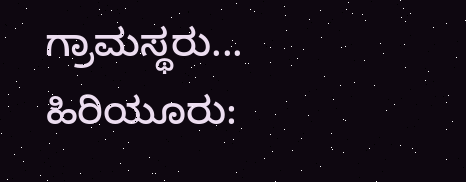ಗ್ರಾಮಸ್ಥರು...
ಹಿರಿಯೂರು: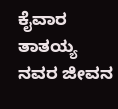ಕೈವಾರ ತಾತಯ್ಯ ನವರ ಜೀವನ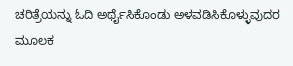ಚರಿತ್ರೆಯನ್ನು ಓದಿ ಅರ್ಥೈಸಿಕೊಂಡು ಅಳವಡಿಸಿಕೊಳ್ಳುವುದರ ಮೂಲಕ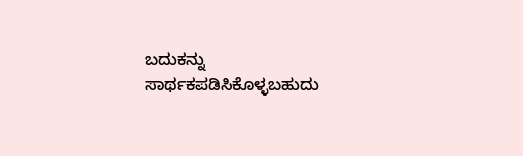ಬದುಕನ್ನು ಸಾರ್ಥಕಪಡಿಸಿಕೊಳ್ಳಬಹುದು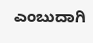ಎಂಬುದಾಗಿ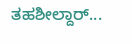ತಹಶೀಲ್ದಾರ್...